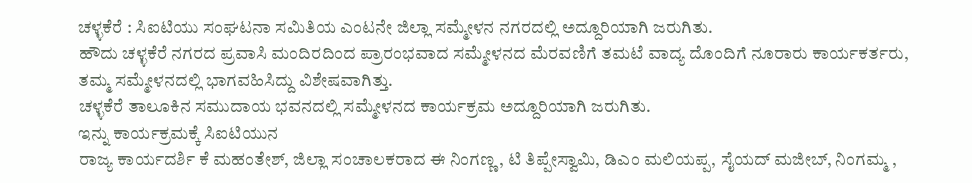ಚಳ್ಳಕೆರೆ : ಸಿಐಟಿಯು ಸಂಘಟನಾ ಸಮಿತಿಯ ಎಂಟನೇ ಜಿಲ್ಲಾ ಸಮ್ಮೇಳನ ನಗರದಲ್ಲಿ ಅದ್ದೂರಿಯಾಗಿ ಜರುಗಿತು.
ಹೌದು ಚಳ್ಳಕೆರೆ ನಗರದ ಪ್ರವಾಸಿ ಮಂದಿರದಿಂದ ಪ್ರಾರಂಭವಾದ ಸಮ್ಮೇಳನದ ಮೆರವಣಿಗೆ ತಮಟೆ ವಾದ್ಯ ದೊಂದಿಗೆ ನೂರಾರು ಕಾರ್ಯಕರ್ತರು, ತಮ್ಮ ಸಮ್ಮೇಳನದಲ್ಲಿ ಭಾಗವಹಿಸಿದ್ದು ವಿಶೇಷವಾಗಿತ್ತು.
ಚಳ್ಳಕೆರೆ ತಾಲೂಕಿನ ಸಮುದಾಯ ಭವನದಲ್ಲಿ ಸಮ್ಮೇಳನದ ಕಾರ್ಯಕ್ರಮ ಅದ್ದೂರಿಯಾಗಿ ಜರುಗಿತು.
ಇನ್ನು ಕಾರ್ಯಕ್ರಮಕ್ಕೆ ಸಿಐಟಿಯುನ
ರಾಜ್ಯ ಕಾರ್ಯದರ್ಶಿ ಕೆ ಮಹಂತೇಶ್, ಜಿಲ್ಲಾ ಸಂಚಾಲಕರಾದ ಈ ನಿಂಗಣ್ಣ, ಟಿ ತಿಪ್ಪೇಸ್ವಾಮಿ, ಡಿಎಂ ಮಲಿಯಪ್ಪ, ಸೈಯದ್ ಮಜೀಬ್, ನಿಂಗಮ್ಮ ,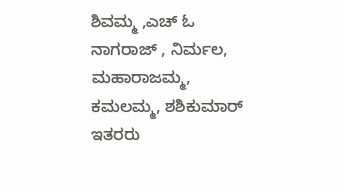ಶಿವಮ್ಮ ,ಎಚ್ ಓ ನಾಗರಾಜ್ , ನಿರ್ಮಲ, ಮಹಾರಾಜಮ್ಮ, ಕಮಲಮ್ಮ, ಶಶಿಕುಮಾರ್ ಇತರರು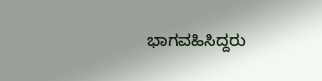ಭಾಗವಹಿಸಿದ್ದರು